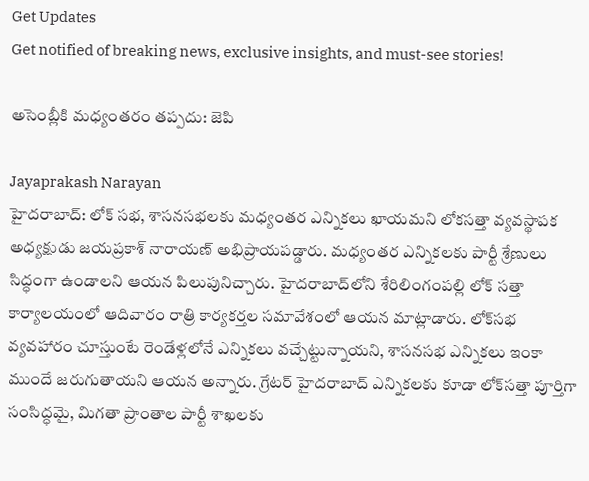Get Updates
Get notified of breaking news, exclusive insights, and must-see stories!

అసెంబ్లీకి మధ్యంతరం తప్పదు: జెపి

Jayaprakash Narayan
హైదరాబాద్‌: లోక్‌ సభ, శాసనసభలకు మధ్యంతర ఎన్నికలు ఖాయమని లోకసత్తా వ్యవస్థాపక అధ్యక్షుడు జయప్రకాశ్ నారాయణ్ అభిప్రాయపడ్డారు. మధ్యంతర ఎన్నికలకు పార్టీ శ్రేణులు సిద్ధంగా ఉండాలని ఆయన పిలుపునిచ్చారు. హైదరాబాద్‌లోని శేరిలింగంపల్లి లోక్‌ సత్తా కార్యాలయంలో ఆదివారం రాత్రి కార్యకర్తల సమావేశంలో ఆయన మాట్లాడారు. లోక్‌సభ వ్యవహారం చూస్తుంటే రెండేళ్లలోనే ఎన్నికలు వచ్చేట్టున్నాయని, శాసనసభ ఎన్నికలు ఇంకా ముందే జరుగుతాయని ఆయన అన్నారు. గ్రేటర్‌ హైదరాబాద్‌ ఎన్నికలకు కూడా లోక్‌సత్తా పూర్తిగా సంసిద్ధమై, మిగతా ప్రాంతాల పార్టీ శాఖలకు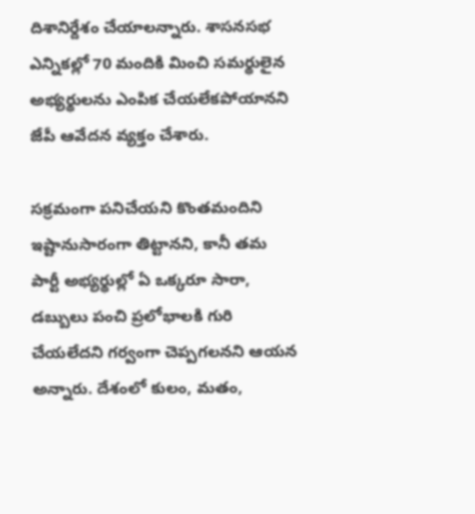దిశానిర్దేశం చేయాలన్నారు. శాసనసభ ఎన్నికల్లో 70 మందికి మించి సమర్థులైన అభ్యర్థులను ఎంపిక చేయలేకపోయానని జేపీ ఆవేదన వ్యక్తం చేశారు.

సక్రమంగా పనిచేయని కొంతమందిని ఇష్టానుసారంగా తిట్టానని, కానీ తమ పార్టీ అభ్యర్థుల్లో ఏ ఒక్కరూ సారా, డబ్బులు పంచి ప్రలోభాలకి గురి చేయలేదని గర్వంగా చెప్పగలనని ఆయన అన్నారు. దేశంలో కులం, మతం,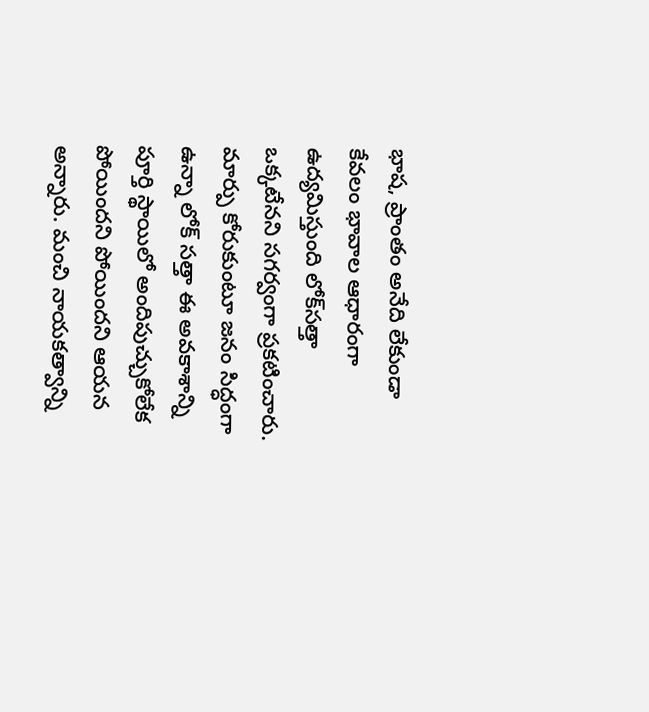భాష, ప్రాంతం అనేది లేకుండా కేవలం భావాల ఆధారంగా ఉద్యమిస్తుంది లోక్‌సత్తా ఒక్కటేనని సగర్వంగా ప్రకటించారు. మార్పు కోరుకుంటూ జనం సిద్ధంగా ఉన్నా లోక్‌ సత్తా ఈ అవకాశాన్ని పూర్తి స్థాయిలో అందిపుచ్చుకోలేక పోయిందని పోయిందని ఆయన అన్నారు. మంచి నాయకత్వాన్ని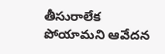తీసురాలేక పోయామని ఆవేదన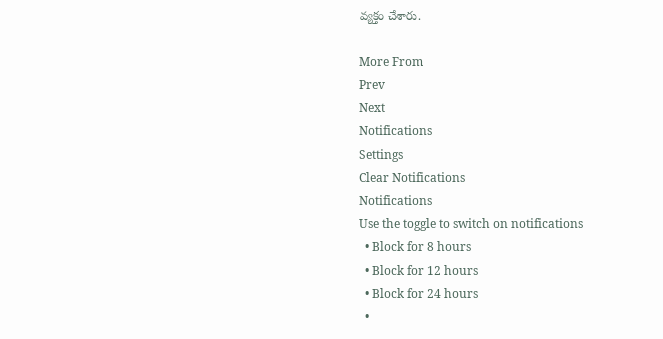వ్యక్తం చేశారు.

More From
Prev
Next
Notifications
Settings
Clear Notifications
Notifications
Use the toggle to switch on notifications
  • Block for 8 hours
  • Block for 12 hours
  • Block for 24 hours
  •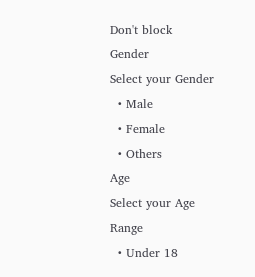Don't block
Gender
Select your Gender
  • Male
  • Female
  • Others
Age
Select your Age Range
  • Under 18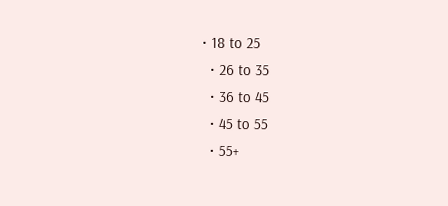• 18 to 25
  • 26 to 35
  • 36 to 45
  • 45 to 55
  • 55+